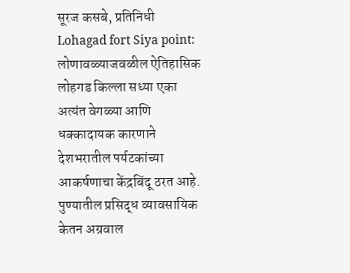सूरज कसबे, प्रतिनिधी
Lohagad fort Siya point: लोणावळ्याजवळील ऐतिहासिक लोहगड किल्ला सध्या एका अत्यंत वेगळ्या आणि धक्कादायक कारणाने देशभरातील पर्यटकांच्या आकर्षणाचा केंद्रबिंदू ठरत आहे. पुण्यातील प्रसिद्ध व्यावसायिक केतन अग्रवाल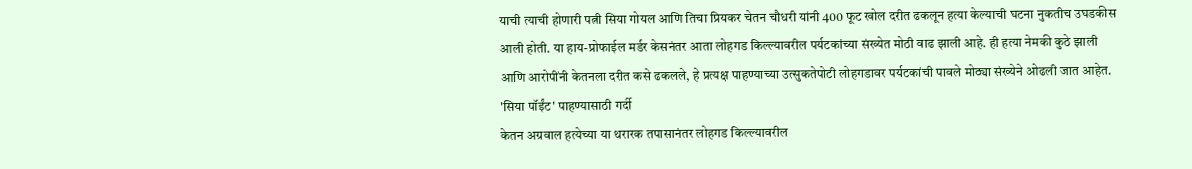याची त्याची होणारी पत्नी सिया गोयल आणि तिचा प्रियकर चेतन चौधरी यांनी 400 फूट खोल दरीत ढकलून हत्या केल्याची घटना नुकतीच उघडकीस आली होती. या हाय-प्रोफाईल मर्डर केसनंतर आता लोहगड किल्ल्यावरील पर्यटकांच्या संख्येत मोठी वाढ झाली आहे. ही हत्या नेमकी कुठे झाली आणि आरोपींनी केतनला दरीत कसे ढकलले, हे प्रत्यक्ष पाहण्याच्या उत्सुकतेपोटी लोहगडावर पर्यटकांची पावले मोठ्या संख्येने ओढली जात आहेत.
'सिया पॉईंट' पाहण्यासाठी गर्दी
केतन अग्रवाल हत्येच्या या थरारक तपासानंतर लोहगड किल्ल्यावरील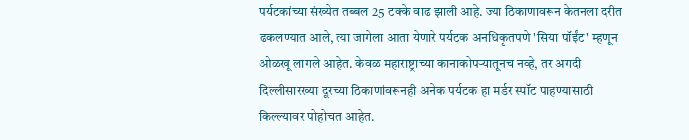पर्यटकांच्या संख्येत तब्बल 25 टक्के वाढ झाली आहे. ज्या ठिकाणावरून केतनला दरीत ढकलण्यात आले, त्या जागेला आता येणारे पर्यटक अनधिकृतपणे 'सिया पॉईंट' म्हणून ओळखू लागले आहेत. केवळ महाराष्ट्राच्या कानाकोपऱ्यातूनच नव्हे, तर अगदी दिल्लीसारख्या दूरच्या ठिकाणांवरूनही अनेक पर्यटक हा मर्डर स्पॉट पाहण्यासाठी किल्ल्यावर पोहोचत आहेत.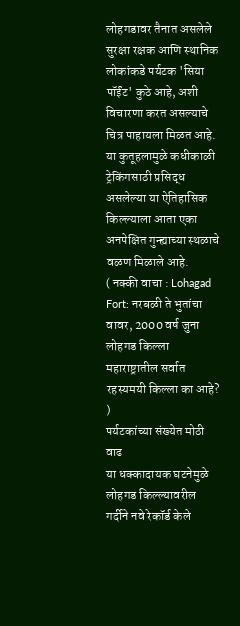लोहगडावर तैनात असलेले सुरक्षा रक्षक आणि स्थानिक लोकांकडे पर्यटक 'सिया पॉईंट' कुठे आहे, अशी विचारणा करत असल्याचे चित्र पाहायला मिळत आहे. या कुतूहलामुळे कधीकाळी ट्रेकिंगसाठी प्रसिद्ध असलेल्या या ऐतिहासिक किल्ल्याला आता एका अनपेक्षित गुन्ह्याच्या स्थळाचे वळण मिळाले आहे.
( नक्की वाचा : Lohagad Fort: नरबळी ते भुतांचा वावर, 2000 वर्ष जुना लोहगड किल्ला महाराष्ट्रातील सर्वात रहस्यमयी किल्ला का आहे? )
पर्यटकांच्या संख्येत मोठी वाढ
या धक्कादायक घटनेमुळे लोहगड किल्ल्यावरील गर्दीने नवे रेकॉर्ड केले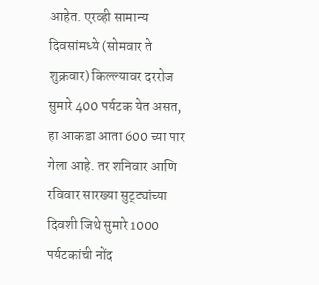आहेत. एरव्ही सामान्य दिवसांमध्ये (सोमवार ते शुक्रवार) किल्ल्यावर दररोज सुमारे 400 पर्यटक येत असत, हा आकडा आता 600 च्या पार गेला आहे. तर शनिवार आणि रविवार सारख्या सुट्ट्यांच्या दिवशी जिथे सुमारे 1000 पर्यटकांची नोंद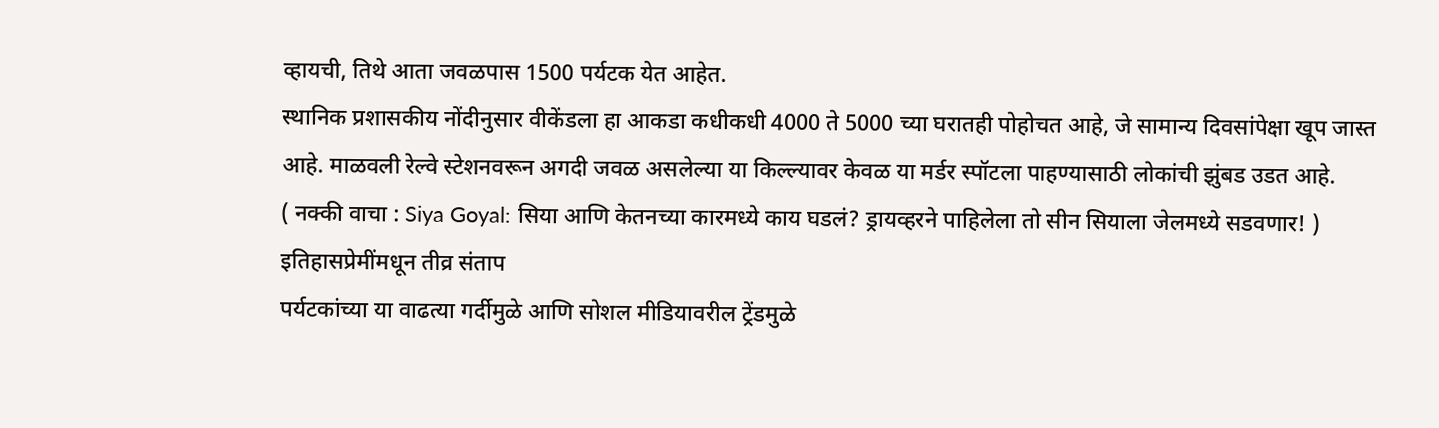व्हायची, तिथे आता जवळपास 1500 पर्यटक येत आहेत.
स्थानिक प्रशासकीय नोंदीनुसार वीकेंडला हा आकडा कधीकधी 4000 ते 5000 च्या घरातही पोहोचत आहे, जे सामान्य दिवसांपेक्षा खूप जास्त आहे. माळवली रेल्वे स्टेशनवरून अगदी जवळ असलेल्या या किल्ल्यावर केवळ या मर्डर स्पॉटला पाहण्यासाठी लोकांची झुंबड उडत आहे.
( नक्की वाचा : Siya Goyal: सिया आणि केतनच्या कारमध्ये काय घडलं? ड्रायव्हरने पाहिलेला तो सीन सियाला जेलमध्ये सडवणार! )
इतिहासप्रेमींमधून तीव्र संताप
पर्यटकांच्या या वाढत्या गर्दीमुळे आणि सोशल मीडियावरील ट्रेंडमुळे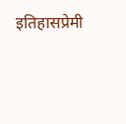इतिहासप्रेमी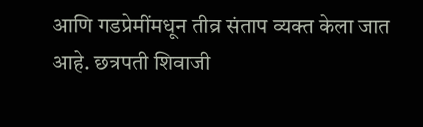आणि गडप्रेमींमधून तीव्र संताप व्यक्त केला जात आहे. छत्रपती शिवाजी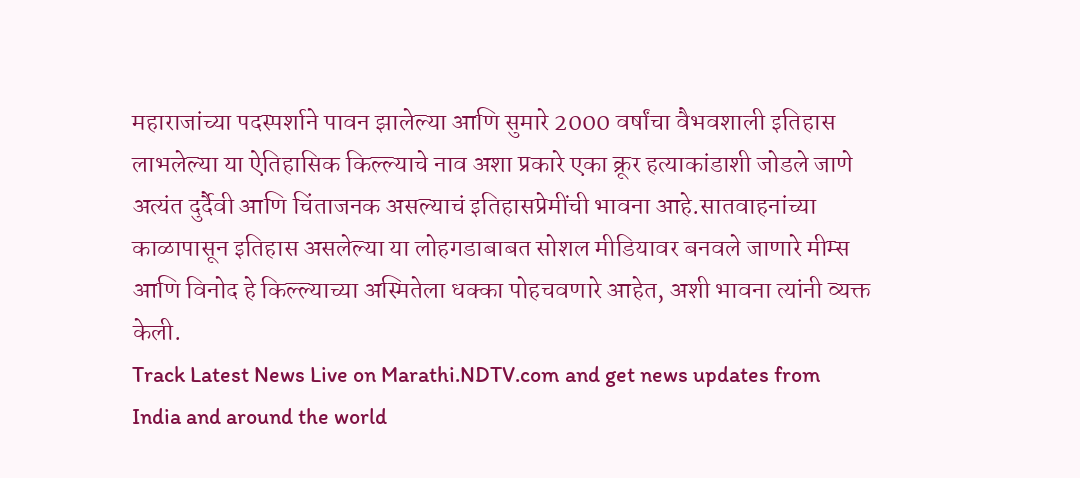महाराजांच्या पदस्पर्शाने पावन झालेल्या आणि सुमारे 2000 वर्षांचा वैभवशाली इतिहास लाभलेल्या या ऐतिहासिक किल्ल्याचे नाव अशा प्रकारे एका क्रूर हत्याकांडाशी जोडले जाणे अत्यंत दुर्दैवी आणि चिंताजनक असल्याचं इतिहासप्रेमींची भावना आहे.सातवाहनांच्या काळापासून इतिहास असलेल्या या लोहगडाबाबत सोशल मीडियावर बनवले जाणारे मीम्स आणि विनोद हे किल्ल्याच्या अस्मितेला धक्का पोहचवणारे आहेत, अशी भावना त्यांनी व्यक्त केली.
Track Latest News Live on Marathi.NDTV.com and get news updates from India and around the world